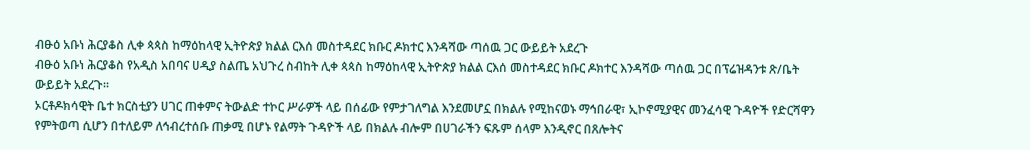ብፁዕ አቡነ ሕርያቆስ ሊቀ ጳጳስ ከማዕከላዊ ኢትዮጵያ ክልል ርእሰ መስተዳደር ክቡር ዶክተር እንዳሻው ጣሰዉ ጋር ውይይት አደረጉ
ብፁዕ አቡነ ሕርያቆስ የአዲስ አበባና ሀዲያ ስልጤ አህጉረ ስብከት ሊቀ ጳጳስ ከማዕከላዊ ኢትዮጵያ ክልል ርእሰ መስተዳደር ክቡር ዶክተር እንዳሻው ጣሰዉ ጋር በፕሬዝዳንቱ ጽ/ቤት ውይይት አደረጉ።
ኦርቶዶክሳዊት ቤተ ክርስቲያን ሀገር ጠቀምና ትውልድ ተኮር ሥራዎች ላይ በሰፊው የምታገለግል እንደመሆኗ በክልሉ የሚከናወኑ ማኅበራዊ፣ ኢኮኖሚያዊና መንፈሳዊ ጉዳዮች የድርሻዋን የምትወጣ ሲሆን በተለይም ለኅብረተሰቡ ጠቃሚ በሆኑ የልማት ጉዳዮች ላይ በክልሉ ብሎም በሀገራችን ፍጹም ሰላም እንዲኖር በጸሎትና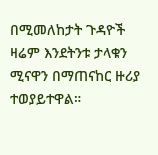በሚመለከታት ጉዳዮች ዛሬም እንደትንቱ ታላቁን ሚናዋን በማጠናከር ዙሪያ ተወያይተዋል።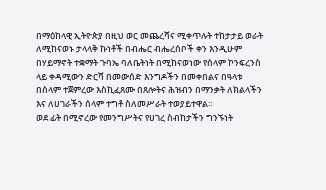በማዕከላዊ ኢትዮጵያ በዚህ ወር መጨረሻና ሚቀጥሉት ተከታታይ ወራት ለሚከናወኑ ታላላቅ ኩነቶች በብሔር ብሔረሰቦች ቀን እንዲሁም በሃይማኖት ተቋማት ጉባኤ ባለቤትነት በሚከናወነው የሰላም ኮንፍረንስ ላይ ቀዳሚውን ድርሻ በመውሰድ እንግዶችን በመቀበልና በዓላቱ በሰላም ተጀምረው እስኪፈጸሙ በጸሎትና ሕዝብን በማንቃት ለክልላችን እና ለሀገራችን ሰላም ተግቶ ስለመሥራት ተወያይተዋል።
ወደ ፊት በሚኖረው የመንግሥትና የሀገረ ስብከታችን ግንኙነት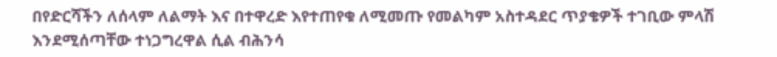በየድርሻችን ለሰላም ለልማት እና በተዋረድ እየተጠየቁ ለሚመጡ የመልካም አስተዳደር ጥያቄዎች ተገቢው ምላሽ እንደሚሰጣቸው ተነጋግረዋል ሲል ብሕንሳ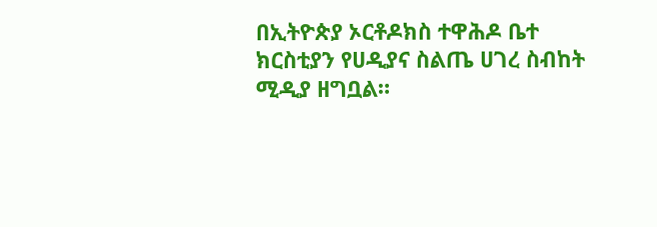በኢትዮጵያ ኦርቶዶክስ ተዋሕዶ ቤተ ክርስቲያን የሀዲያና ስልጤ ሀገረ ስብከት ሚዲያ ዘግቧል።